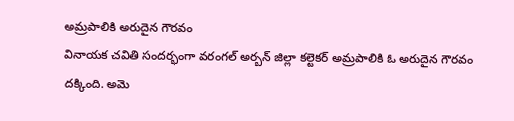అమ్రపాలికి అరుదైన గౌరవం
వినాయక చవితి సందర్భంగా వరంగల్ అర్బన్ జిల్లా కల్టెకర్ అమ్రపాలికి ఓ అరుదైన గౌరవం దక్కింది. అమె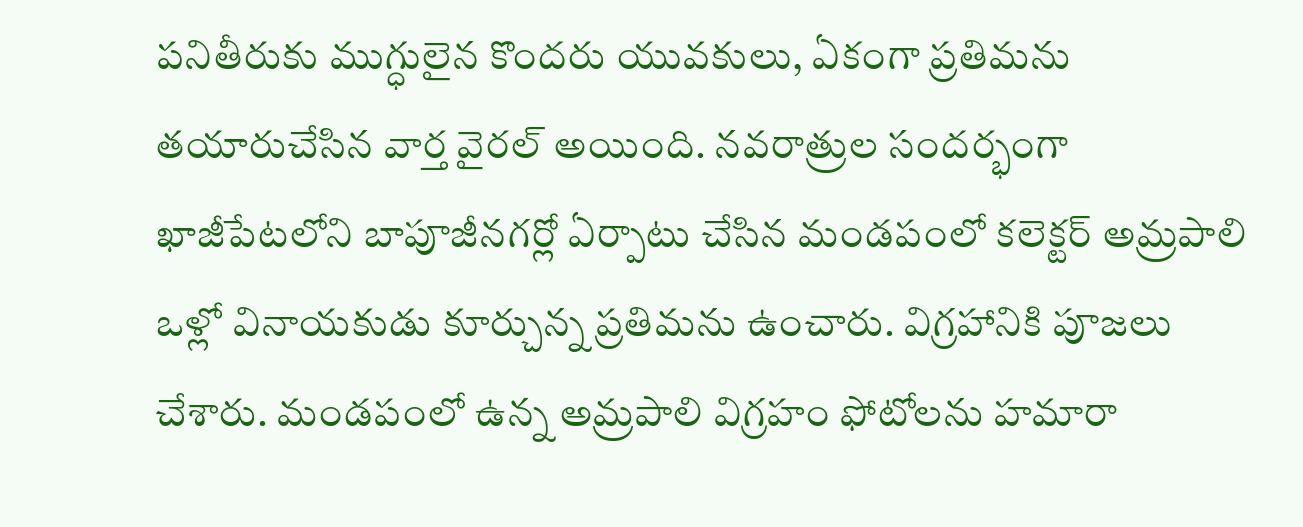పనితీరుకు ముగ్ధులైన కొందరు యువకులు, ఏకంగా ప్రతిమను తయారుచేసిన వార్త వైరల్ అయింది. నవరాత్రుల సందర్భంగా ఖాజీపేటలోని బాపూజీనగర్లో ఏర్పాటు చేసిన మండపంలో కలెక్టర్ అమ్రపాలి ఒళ్లో వినాయకుడు కూర్చున్న ప్రతిమను ఉంచారు. విగ్రహానికి పూజలు చేశారు. మండపంలో ఉన్న అమ్రపాలి విగ్రహం ఫోటోలను హమారా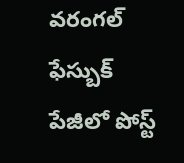వరంగల్ ఫేస్బుక్ పేజీలో పోస్ట్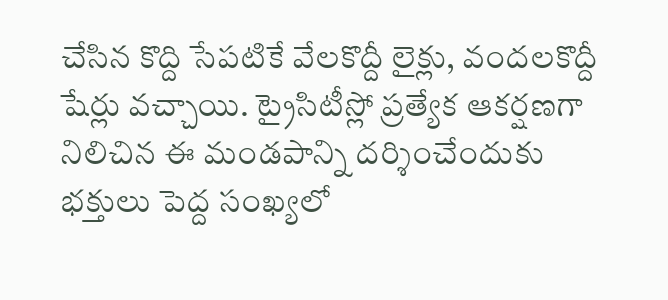చేసిన కొద్ది సేపటికే వేలకొద్దీ లైక్లు, వందలకొద్దీ షేర్లు వచ్చాయి. ట్రైసిటీస్లో ప్రత్యేక ఆకర్షణగా నిలిచిన ఈ మండపాన్ని దర్శించేందుకు భక్తులు పెద్ద సంఖ్యలో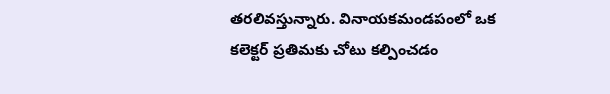తరలివస్తున్నారు. వినాయకమండపంలో ఒక కలెక్టర్ ప్రతిమకు చోటు కల్పించడం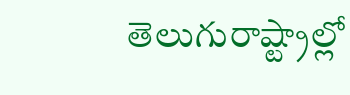తెలుగురాష్ట్రాల్లో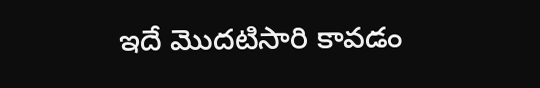ఇదే మొదటిసారి కావడం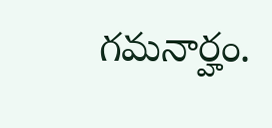గమనార్హం.